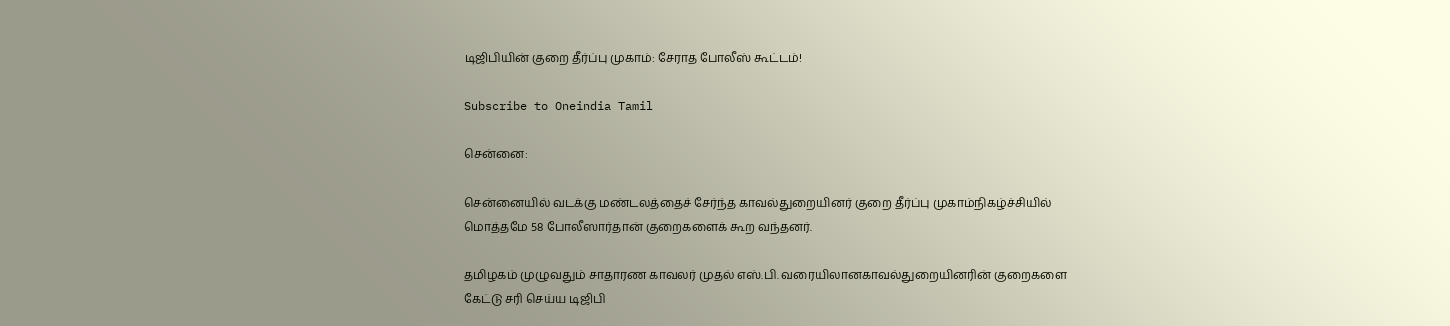டிஜிபியின் குறை தீர்ப்பு முகாம்: சேராத போலீஸ் கூட்டம்!

Subscribe to Oneindia Tamil

சென்னை:

சென்னையில் வடக்கு மண்டலத்தைச் சேர்ந்த காவல்துறையினர் குறை தீர்ப்பு முகாம்நிகழ்ச்சியில் மொத்தமே 58 போலீஸார்தான் குறைகளைக் கூற வந்தனர்.

தமிழகம் முழுவதும் சாதாரண காவலர் முதல் எஸ்.பி. வரையிலானகாவல்துறையினரின் குறைகளை கேட்டு சரி செய்ய டிஜிபி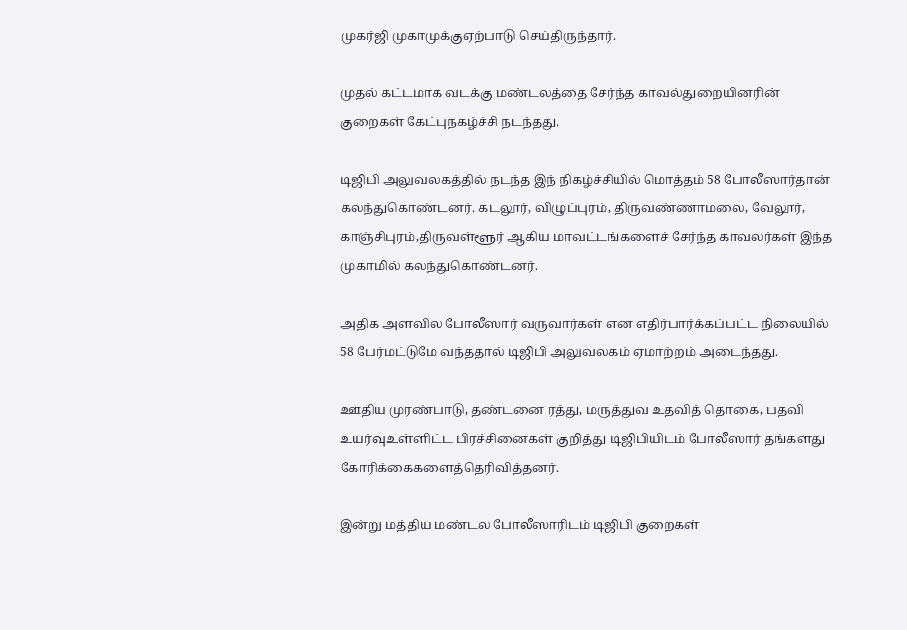முகர்ஜி முகாமுக்குஏற்பாடு செய்திருந்தார்.

முதல் கட்டமாக வடக்கு மண்டலத்தை சேர்ந்த காவல்துறையினரின் குறைகள் கேட்புநகழ்ச்சி நடந்தது.

டிஜிபி அலுவலகத்தில் நடந்த இந் நிகழ்ச்சியில் மொத்தம் 58 போலீஸார்தான் கலந்துகொண்டனர். கடலூர், விழுப்புரம், திருவண்ணாமலை, வேலூர், காஞ்சிபுரம்,திருவள்ளூர் ஆகிய மாவட்டங்களைச் சேர்ந்த காவலர்கள் இந்த முகாமில் கலந்துகொண்டனர்.

அதிக அளவில போலீஸார் வருவார்கள் என எதிர்பார்க்கப்பட்ட நிலையில் 58 பேர்மட்டுமே வந்ததால் டிஜிபி அலுவலகம் ஏமாற்றம் அடைந்தது.

ஊதிய முரண்பாடு, தண்டனை ரத்து, மருத்துவ உதவித் தொகை, பதவி உயர்வுஉள்ளிட்ட பிரச்சினைகள் குறித்து டிஜிபியிடம் போலீஸார் தங்களது கோரிக்கைகளைத்தெரிவித்தனர்.

இன்று மத்திய மண்டல போலீஸாரிடம் டிஜிபி குறைகள்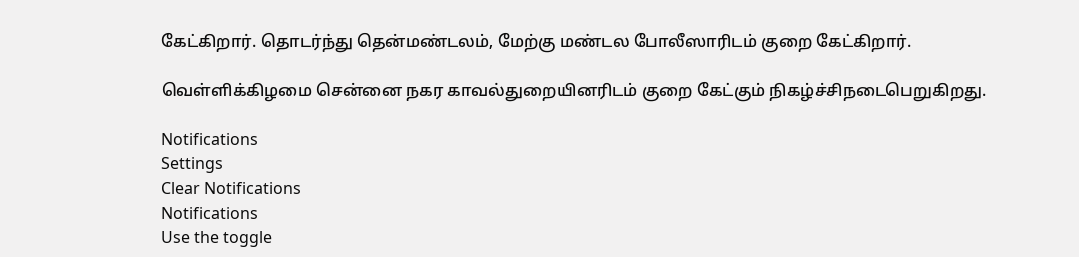கேட்கிறார். தொடர்ந்து தென்மண்டலம், மேற்கு மண்டல போலீஸாரிடம் குறை கேட்கிறார்.

வெள்ளிக்கிழமை சென்னை நகர காவல்துறையினரிடம் குறை கேட்கும் நிகழ்ச்சிநடைபெறுகிறது.

Notifications
Settings
Clear Notifications
Notifications
Use the toggle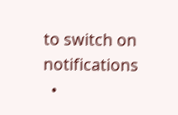to switch on notifications
  •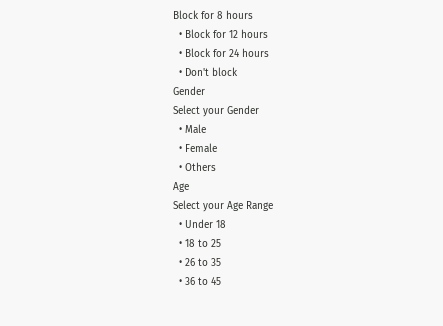Block for 8 hours
  • Block for 12 hours
  • Block for 24 hours
  • Don't block
Gender
Select your Gender
  • Male
  • Female
  • Others
Age
Select your Age Range
  • Under 18
  • 18 to 25
  • 26 to 35
  • 36 to 45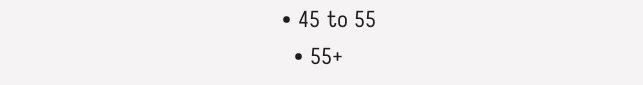• 45 to 55
  • 55+